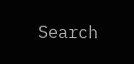Search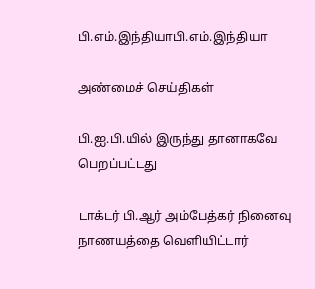பி.எம்.இந்தியாபி.எம்.இந்தியா

அண்மைச் செய்திகள்

பி.ஐ.பி.யில் இருந்து தானாகவே பெறப்பட்டது

டாக்டர் பி.ஆர் அம்பேத்கர் நினைவு நாணயத்தை வெளியிட்டார்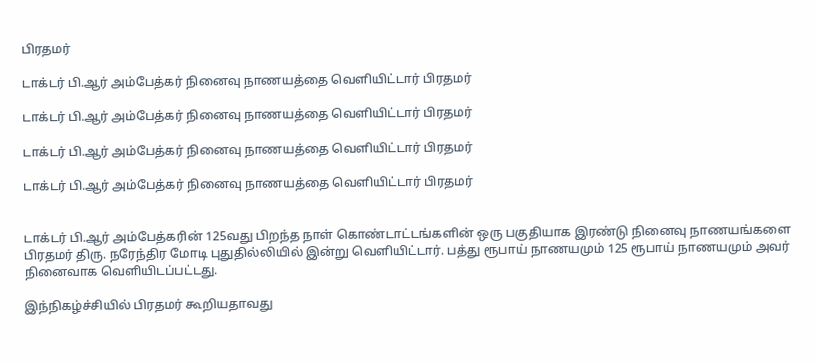பிரதமர்

டாக்டர் பி.ஆர் அம்பேத்கர் நினைவு நாணயத்தை வெளியிட்டார் பிரதமர்

டாக்டர் பி.ஆர் அம்பேத்கர் நினைவு நாணயத்தை வெளியிட்டார் பிரதமர்

டாக்டர் பி.ஆர் அம்பேத்கர் நினைவு நாணயத்தை வெளியிட்டார் பிரதமர்

டாக்டர் பி.ஆர் அம்பேத்கர் நினைவு நாணயத்தை வெளியிட்டார் பிரதமர்


டாக்டர் பி.ஆர் அம்பேத்கரின் 125வது பிறந்த நாள் கொண்டாட்டங்களின் ஒரு பகுதியாக இரண்டு நினைவு நாணயங்களை பிரதமர் திரு. நரேந்திர மோடி புதுதில்லியில் இன்று வெளியிட்டார். பத்து ரூபாய் நாணயமும் 125 ரூபாய் நாணயமும் அவர் நினைவாக வெளியிடப்பட்டது.

இந்நிகழ்ச்சியில் பிரதமர் கூறியதாவது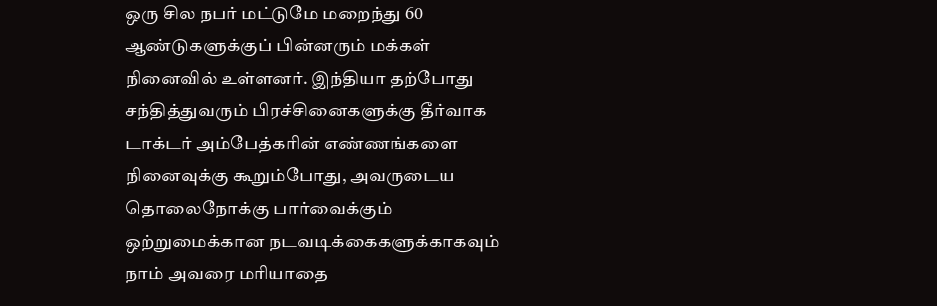ஒரு சில நபர் மட்டுமே மறைந்து 60 ஆண்டுகளுக்குப் பின்னரும் மக்கள் நினைவில் உள்ளனர். இந்தியா தற்போது சந்தித்துவரும் பிரச்சினைகளுக்கு தீர்வாக டாக்டர் அம்பேத்கரின் எண்ணங்களை நினைவுக்கு கூறும்போது, அவருடைய தொலைநோக்கு பார்வைக்கும் ஒற்றுமைக்கான நடவடிக்கைகளுக்காகவும் நாம் அவரை மரியாதை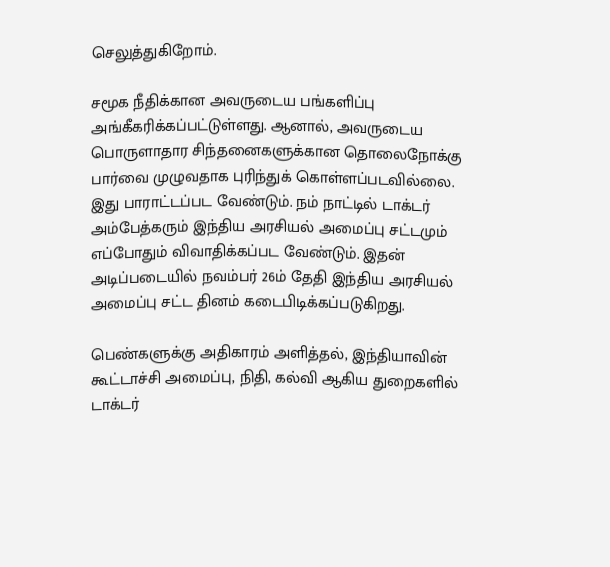செலுத்துகிறோம்.

சமூக நீதிக்கான அவருடைய பங்களிப்பு அங்கீகரிக்கப்பட்டுள்ளது. ஆனால், அவருடைய பொருளாதார சிந்தனைகளுக்கான தொலைநோக்கு பார்வை முழுவதாக புரிந்துக் கொள்ளப்படவில்லை. இது பாராட்டப்பட வேண்டும். நம் நாட்டில் டாக்டர் அம்பேத்கரும் இந்திய அரசியல் அமைப்பு சட்டமும் எப்போதும் விவாதிக்கப்பட வேண்டும். இதன் அடிப்படையில் நவம்பர் 26ம் தேதி இந்திய அரசியல் அமைப்பு சட்ட தினம் கடைபிடிக்கப்படுகிறது.

பெண்களுக்கு அதிகாரம் அளித்தல், இந்தியாவின் கூட்டாச்சி அமைப்பு, நிதி, கல்வி ஆகிய துறைகளில் டாக்டர்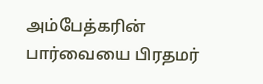அம்பேத்கரின் பார்வையை பிரதமர்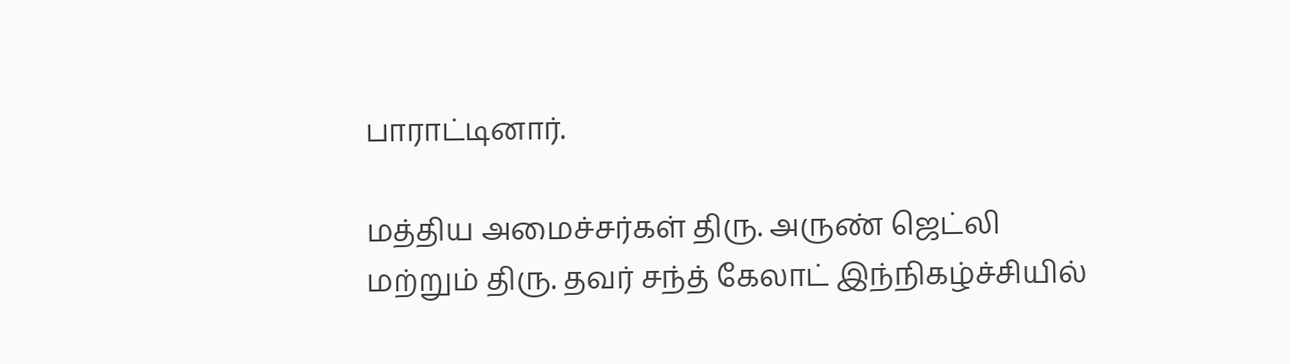பாராட்டினார்.

மத்திய அமைச்சர்கள் திரு. அருண் ஜெட்லி மற்றும் திரு. தவர் சந்த் கேலாட் இந்நிகழ்ச்சியில்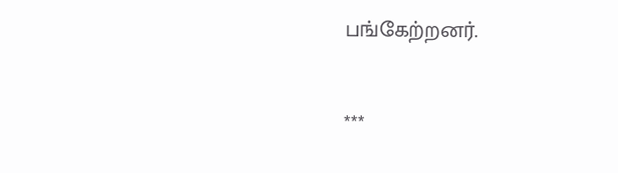பங்கேற்றனர்.

***